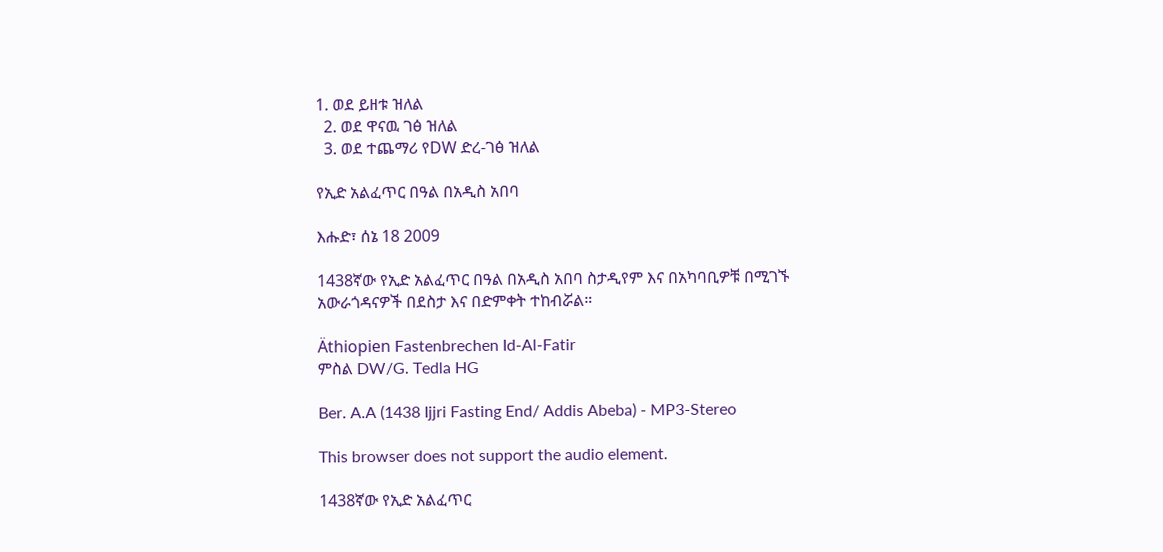1. ወደ ይዘቱ ዝለል
  2. ወደ ዋናዉ ገፅ ዝለል
  3. ወደ ተጨማሪ የDW ድረ-ገፅ ዝለል

የኢድ አልፈጥር በዓል በአዲስ አበባ

እሑድ፣ ሰኔ 18 2009

1438ኛው የኢድ አልፈጥር በዓል በአዲስ አበባ ስታዲየም እና በአካባቢዎቹ በሚገኙ አውራጎዳናዎች በደስታ እና በድምቀት ተከብሯል።

Äthiopien Fastenbrechen Id-Al-Fatir
ምስል DW/G. Tedla HG

Ber. A.A (1438 Ijjri Fasting End/ Addis Abeba) - MP3-Stereo

This browser does not support the audio element.

1438ኛው የኢድ አልፈጥር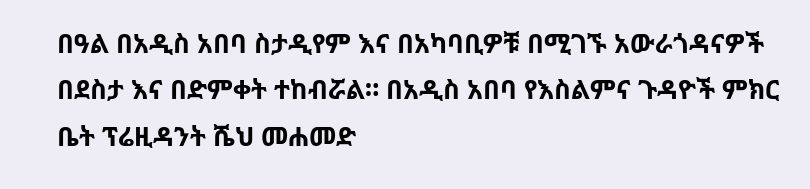በዓል በአዲስ አበባ ስታዲየም እና በአካባቢዎቹ በሚገኙ አውራጎዳናዎች በደስታ እና በድምቀት ተከብሯል። በአዲስ አበባ የእስልምና ጉዳዮች ምክር ቤት ፕሬዚዳንት ሼህ መሐመድ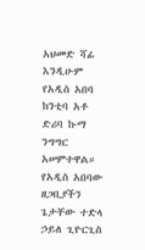አህመድ ሻፊ እንዲሁም የአዲስ አበባ ከንቲባ አቶ ድሪባ ኩማ ንግግር አሠምተዋል። የአዲስ አበባው ዘጋቢያችን ጌታቸው ተድላ ኃይለ ጊዮርጊስ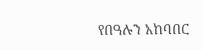የበዓሉን አከባበር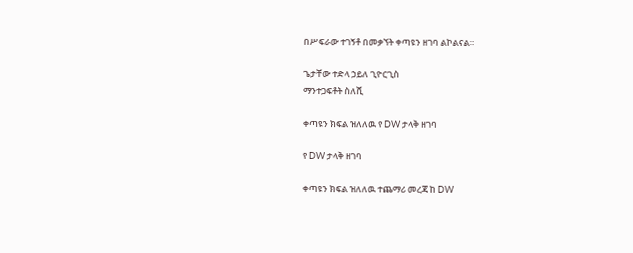በሥፍራው ተገኝቶ በመቃኘት ቀጣዩን ዘገባ ልኮልናል።

ጌታቸው ተድላ ኃይለ ጊዮርጊስ
ማንተጋፍቶት ስለሺ

ቀጣዩን ክፍል ዝለለዉ የ DW ታላቅ ዘገባ

የ DW ታላቅ ዘገባ

ቀጣዩን ክፍል ዝለለዉ ተጨማሪ መረጃ ከ DW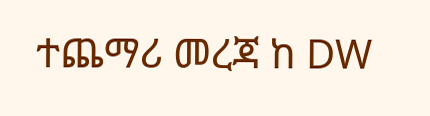ተጨማሪ መረጃ ከ DW